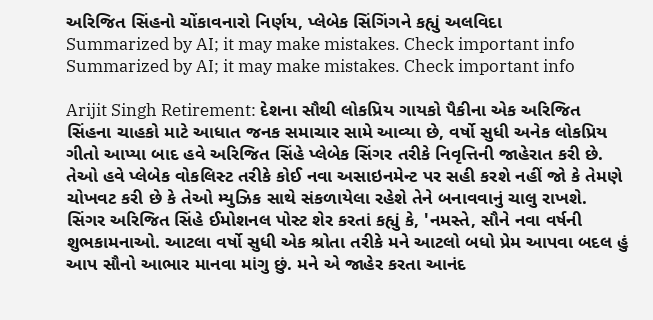અરિજિત સિંહનો ચોંકાવનારો નિર્ણય, પ્લેબેક સિંગિંગને કહ્યું અલવિદા
Summarized by AI; it may make mistakes. Check important info
Summarized by AI; it may make mistakes. Check important info

Arijit Singh Retirement: દેશના સૌથી લોકપ્રિય ગાયકો પૈકીના એક અરિજિત સિંહના ચાહકો માટે આધાત જનક સમાચાર સામે આવ્યા છે, વર્ષો સુધી અનેક લોકપ્રિય ગીતો આપ્યા બાદ હવે અરિજિત સિંહે પ્લેબેક સિંગર તરીકે નિવૃત્તિની જાહેરાત કરી છે. તેઓ હવે પ્લેબેક વોકલિસ્ટ તરીકે કોઈ નવા અસાઇનમેન્ટ પર સહી કરશે નહીં જો કે તેમણે ચોખવટ કરી છે કે તેઓ મ્યુઝિક સાથે સંકળાયેલા રહેશે તેને બનાવવાનું ચાલુ રાખશે.
સિંગર અરિજિત સિંહે ઈમોશનલ પોસ્ટ શેર કરતાં કહ્યું કે, 'નમસ્તે, સૌને નવા વર્ષની શુભકામનાઓ. આટલા વર્ષો સુધી એક શ્રોતા તરીકે મને આટલો બધો પ્રેમ આપવા બદલ હું આપ સૌનો આભાર માનવા માંગુ છું. મને એ જાહેર કરતા આનંદ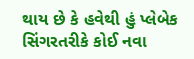થાય છે કે હવેથી હું પ્લેબેક સિંગરતરીકે કોઈ નવા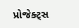પ્રોજેક્ટ્સ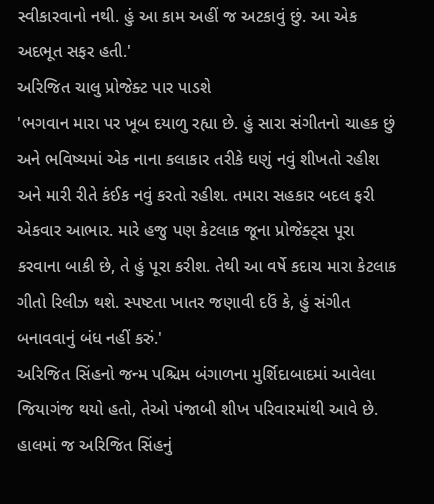સ્વીકારવાનો નથી. હું આ કામ અહીં જ અટકાવું છું. આ એક અદભૂત સફર હતી.'
અરિજિત ચાલુ પ્રોજેક્ટ પાર પાડશે
'ભગવાન મારા પર ખૂબ દયાળુ રહ્યા છે. હું સારા સંગીતનો ચાહક છું અને ભવિષ્યમાં એક નાના કલાકાર તરીકે ઘણું નવું શીખતો રહીશ અને મારી રીતે કંઈક નવું કરતો રહીશ. તમારા સહકાર બદલ ફરી એકવાર આભાર. મારે હજુ પણ કેટલાક જૂના પ્રોજેક્ટ્સ પૂરા કરવાના બાકી છે, તે હું પૂરા કરીશ. તેથી આ વર્ષે કદાચ મારા કેટલાક ગીતો રિલીઝ થશે. સ્પષ્ટતા ખાતર જણાવી દઉં કે, હું સંગીત બનાવવાનું બંધ નહીં કરું.'
અરિજિત સિંહનો જન્મ પશ્ચિમ બંગાળના મુર્શિદાબાદમાં આવેલા જિયાગંજ થયો હતો, તેઓ પંજાબી શીખ પરિવારમાંથી આવે છે. હાલમાં જ અરિજિત સિંહનું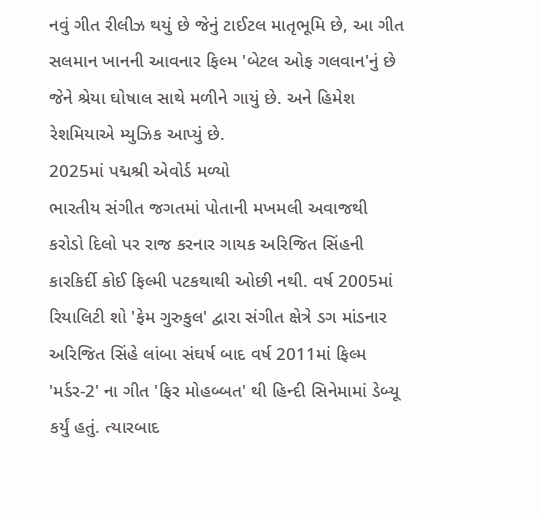નવું ગીત રીલીઝ થયું છે જેનું ટાઈટલ માતૃભૂમિ છે, આ ગીત સલમાન ખાનની આવનાર ફિલ્મ 'બેટલ ઓફ ગલવાન'નું છે જેને શ્રેયા ઘોષાલ સાથે મળીને ગાયું છે. અને હિમેશ રેશમિયાએ મ્યુઝિક આપ્યું છે.
2025માં પદ્મશ્રી એવોર્ડ મળ્યો
ભારતીય સંગીત જગતમાં પોતાની મખમલી અવાજથી કરોડો દિલો પર રાજ કરનાર ગાયક અરિજિત સિંહની કારકિર્દી કોઈ ફિલ્મી પટકથાથી ઓછી નથી. વર્ષ 2005માં રિયાલિટી શો 'ફેમ ગુરુકુલ' દ્વારા સંગીત ક્ષેત્રે ડગ માંડનાર અરિજિત સિંહે લાંબા સંઘર્ષ બાદ વર્ષ 2011માં ફિલ્મ 'મર્ડર-2' ના ગીત 'ફિર મોહબ્બત' થી હિન્દી સિનેમામાં ડેબ્યૂ કર્યું હતું. ત્યારબાદ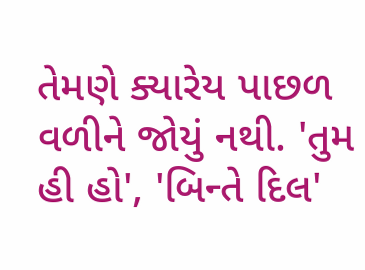તેમણે ક્યારેય પાછળ વળીને જોયું નથી. 'તુમ હી હો', 'બિન્તે દિલ'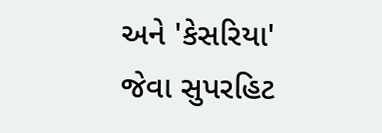અને 'કેસરિયા' જેવા સુપરહિટ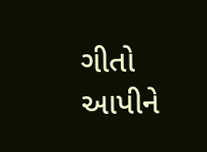ગીતો આપીને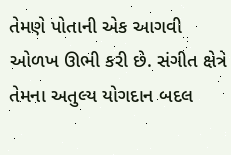તેમણે પોતાની એક આગવી ઓળખ ઊભી કરી છે. સંગીત ક્ષેત્રે તેમના અતુલ્ય યોગદાન બદલ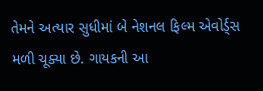તેમને અત્યાર સુધીમાં બે નેશનલ ફિલ્મ એવોર્ડ્સ મળી ચૂક્યા છે. ગાયકની આ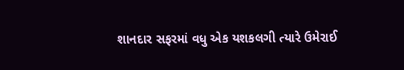શાનદાર સફરમાં વધુ એક યશકલગી ત્યારે ઉમેરાઈ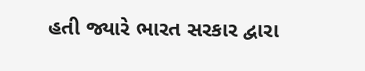હતી જ્યારે ભારત સરકાર દ્વારા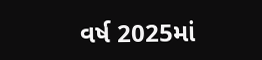વર્ષ 2025માં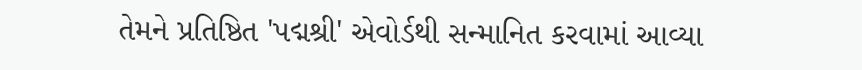તેમને પ્રતિષ્ઠિત 'પદ્મશ્રી' એવોર્ડથી સન્માનિત કરવામાં આવ્યા